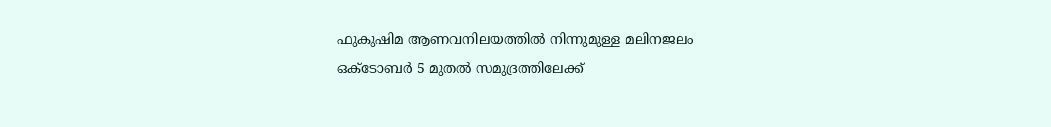ഫുകുഷിമ ആണവനിലയത്തില്‍ നിന്നുമുള്ള മലിനജലം ഒക്ടോബര്‍ 5 മുതല്‍ സമുദ്രത്തിലേക്ക്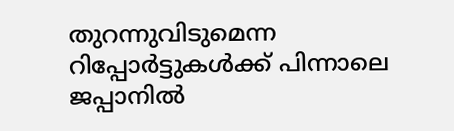തുറന്നുവിടുമെന്ന റിപ്പോര്‍ട്ടുകള്‍ക്ക് പിന്നാലെ ജപ്പാനില്‍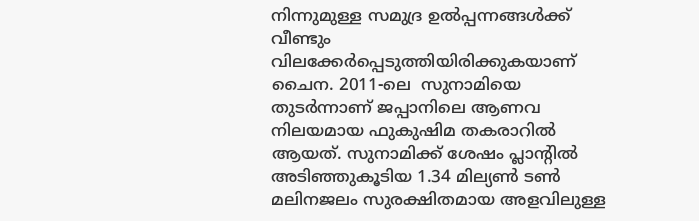നിന്നുമുള്ള സമുദ്ര ഉല്‍പ്പന്നങ്ങള്‍ക്ക് വീണ്ടും വിലക്കേര്‍പ്പെടുത്തിയിരിക്കുകയാണ് ചൈന. 2011-ലെ  സുനാമിയെ തുടര്‍ന്നാണ് ജപ്പാനിലെ ആണവ നിലയമായ ഫുകുഷിമ തകരാറില്‍ ആയത്. സുനാമിക്ക് ശേഷം പ്ലാന്റിൽ അടിഞ്ഞുകൂടിയ 1.34 മില്യണ്‍ ടണ്‍ മലിനജലം സുരക്ഷിതമായ അളവിലുള്ള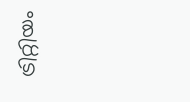ട്രിറ്റിയം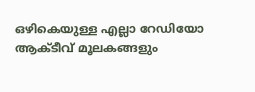ഒഴികെയുള്ള എല്ലാ റേഡിയോ ആക്ടീവ് മൂലകങ്ങളും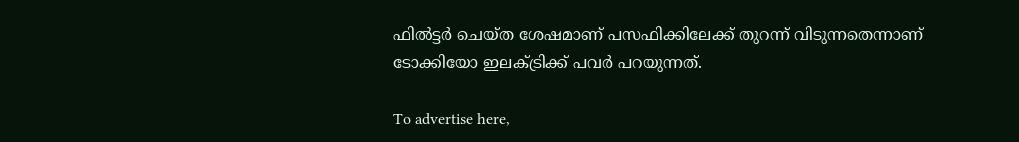ഫില്‍ട്ടര്‍ ചെയ്ത ശേഷമാണ് പസഫിക്കിലേക്ക് തുറന്ന് വിടുന്നതെന്നാണ് ടോക്കിയോ ഇലക്ട്രിക്ക് പവര്‍ പറയുന്നത്.

To advertise here,